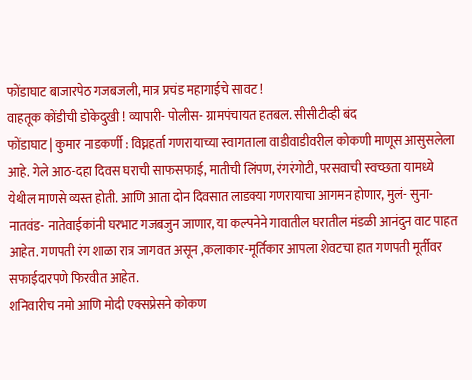फोंडाघाट बाजारपेठ गजबजली, मात्र प्रचंड महागाईचे सावट !
वाहतूक कोंडीची डोकेदुखी ! व्यापारी- पोलीस- ग्रामपंचायत हतबल. सीसीटीव्ही बंद
फोंडाघाट | कुमार नाडकर्णी : विघ्नहर्ता गणरायाच्या स्वागताला वाडीवाडीवरील कोकणी माणूस आसुसलेला आहे. गेले आठ-दहा दिवस घराची साफसफाई, मातीची लिंपण, रंगरंगोटी, परसवाची स्वच्छता यामध्ये येथील माणसे व्यस्त होती. आणि आता दोन दिवसात लाडक्या गणरायाचा आगमन होणार, मुलं- सुना- नातवंड- नातेवाईकांनी घरभाट गजबजुन जाणार, या कल्पनेने गावातील घरातील मंडळी आनंदुन वाट पाहत आहेत. गणपती रंग शाळा रात्र जागवत असून ,कलाकार-मूर्तिकार आपला शेवटचा हात गणपती मूर्तीवर सफाईदारपणे फिरवीत आहेत.
शनिवारीच नमो आणि मोदी एक्सप्रेसने कोकण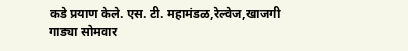कडे प्रयाण केले. एस. टी. महामंडळ,रेल्वेज,खाजगी गाड्या सोमवार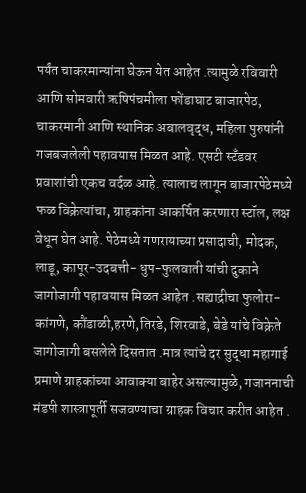पर्यंत चाकरमान्यांना घेऊन येत आहेत .त्यामुळे रविवारी आणि सोमवारी ऋषिपंचमीला फोंडाघाट बाजारपेठ, चाकरमानी आणि स्थानिक अबालवृद्ध, महिला पुरुषांनी गजबजलेली पहावयास मिळत आहे. एसटी स्टँडवर प्रवाशांची एकच वर्दळ आहे. त्यालाच लागून बाजारपेठेमध्ये फळ विक्रेत्यांचा, ग्राहकांना आकर्षित करणारा स्टॉल, लक्ष वेधून घेत आहे. पेठेमध्ये गणरायाच्या प्रसादाची, मोदक, लाडू, कापूर-उदबत्ती- धुप-फुलवाती यांची दुकाने जागोजागी पहावयास मिळत आहेत .सह्याद्रीचा फुलोरा- कांगणे, कौंडाळी,हरणे,तिरडे, शिरवाडे, बेडे यांचे विक्रेते जागोजागी बसलेले दिसतात .मात्र त्यांचे दर सुद्धा महागाई प्रमाणे ग्राहकांच्या आवाक्या बाहेर असल्यामुळे, गजाननाची मंडपी शास्त्रापूर्ती सजवण्याचा ग्राहक विचार करीत आहेत .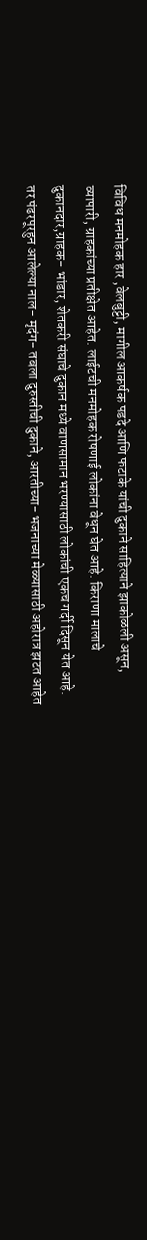विविध मनमोहक हार ,वेलबुट्टी, मागील आकर्षक पडदे आणि फटाके यांची दुकाने साहित्याने झाकोळली असून, व्यापारी, ग्राहकांच्या प्रतीक्षेत आहेत. लाईटची मनमोहक रोषणाई लोकांना वेधून घेत आहे. किराणा मालाचे दुकानदार,ग्राहक- भांडार, शेतकरी संघाचे दुकान मध्ये वाणसामान भरण्यासाठी लोकांची एकच गर्दी दिसून येत आहे. तर पंढरपूरहुन आलेल्या नाल- मृदंग- तबला दुरुस्तीची दुकाने, आरतीच्या- भजनाच्या मेळ्यासाठी अहोरात्र झटत आहेत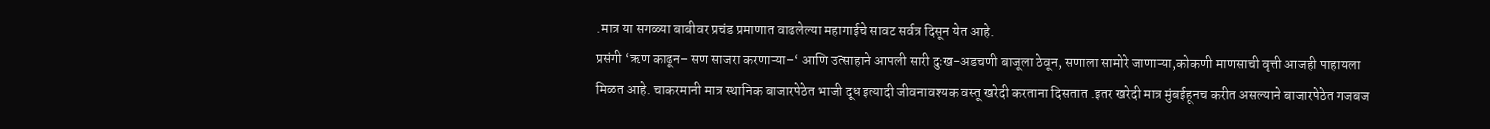.मात्र या सगळ्या बाबीवर प्रचंड प्रमाणात वाढलेल्या महागाईचे सावट सर्वत्र दिसून येत आहे.
प्रसंगी ‘ऋण काढून– सण साजरा करणाऱ्या–‘ आणि उत्साहाने आपली सारी दुःख-अडचणी बाजूला ठेवून, सणाला सामोरे जाणाऱ्या,कोकणी माणसाची वृत्ती आजही पाहायला मिळत आहे. चाकरमानी मात्र स्थानिक बाजारपेठेत भाजी दूध इत्यादी जीवनावश्यक वस्तू खरेदी करताना दिसतात .इतर खरेदी मात्र मुंबईहूनच करीत असल्याने बाजारपेठेत गजबज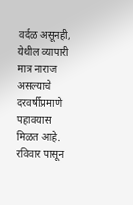वर्दळ असूनही, येथील व्यापारी मात्र नाराज असल्याचे दरवर्षीप्रमाणे पहावयास मिळत आहे.
रविवार पासून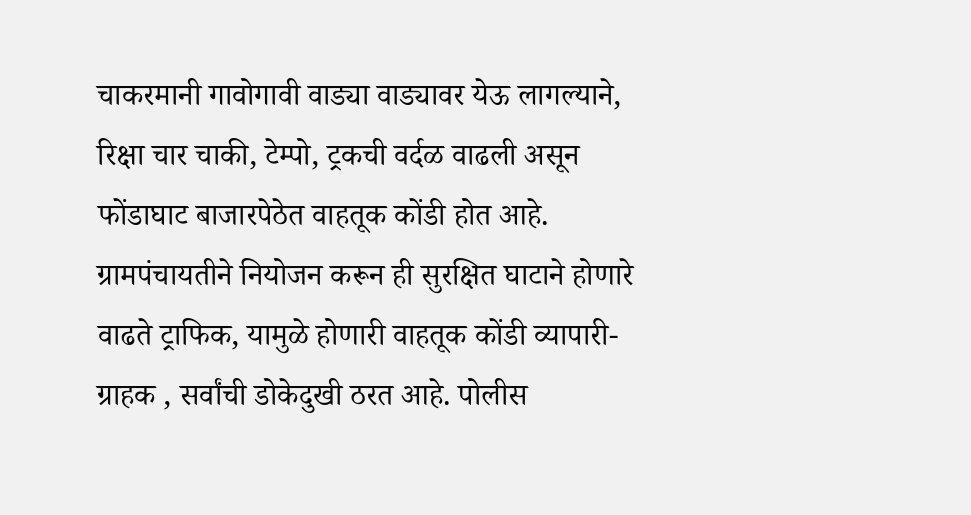चाकरमानी गावोगावी वाड्या वाड्यावर येऊ लागल्याने, रिक्षा चार चाकी, टेम्पो, ट्रकची वर्दळ वाढली असून फोंडाघाट बाजारपेठेत वाहतूक कोंडी होत आहे. ग्रामपंचायतीने नियोजन करून ही सुरक्षित घाटाने होणारे वाढते ट्राफिक, यामुळे होणारी वाहतूक कोंडी व्यापारी- ग्राहक , सर्वांची डोकेदुखी ठरत आहे. पोलीस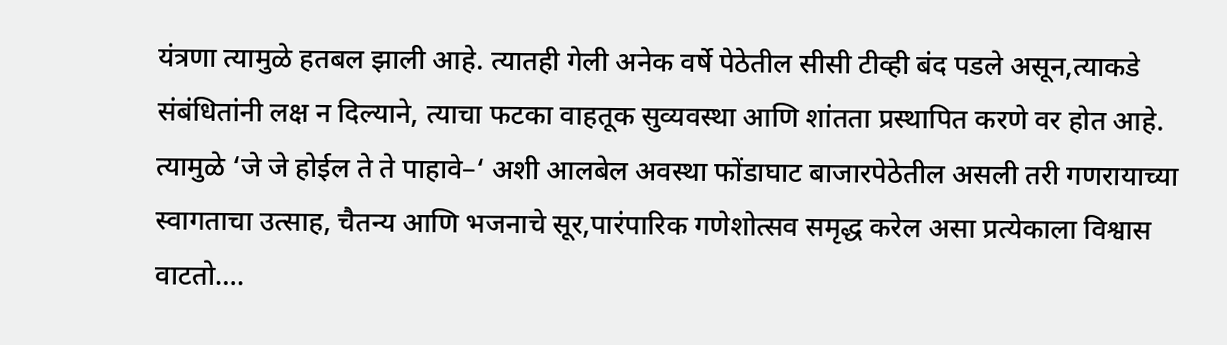यंत्रणा त्यामुळे हतबल झाली आहे. त्यातही गेली अनेक वर्षे पेठेतील सीसी टीव्ही बंद पडले असून,त्याकडे संबंधितांनी लक्ष न दिल्याने, त्याचा फटका वाहतूक सुव्यवस्था आणि शांतता प्रस्थापित करणे वर होत आहे. त्यामुळे ‘जे जे होईल ते ते पाहावे–‘ अशी आलबेल अवस्था फोंडाघाट बाजारपेठेतील असली तरी गणरायाच्या स्वागताचा उत्साह, चैतन्य आणि भजनाचे सूर,पारंपारिक गणेशोत्सव समृद्ध करेल असा प्रत्येकाला विश्वास वाटतो….